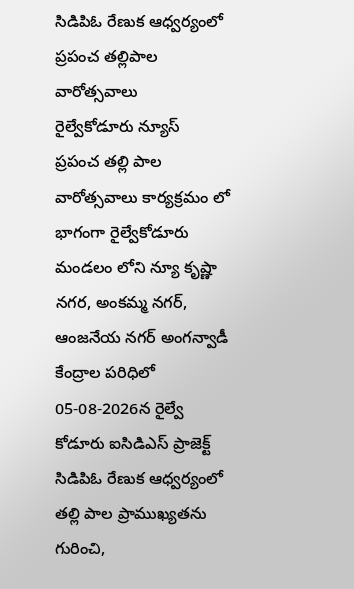సిడిపిఓ రేణుక ఆధ్వర్యంలో ప్రపంచ తల్లిపాల వారోత్సవాలు
రైల్వేకోడూరు న్యూస్
ప్రపంచ తల్లి పాల వారోత్సవాలు కార్యక్రమం లో భాగంగా రైల్వేకోడూరు మండలం లోని న్యూ కృష్ణా నగర, అంకమ్మ నగర్, ఆంజనేయ నగర్ అంగన్వాడీ కేంద్రాల పరిధిలో 05-08-2026న రైల్వే కోడూరు ఐసిడిఎస్ ప్రాజెక్ట్ సిడిపిఓ రేణుక ఆధ్వర్యంలో తల్లి పాల ప్రాముఖ్యతను గురించి,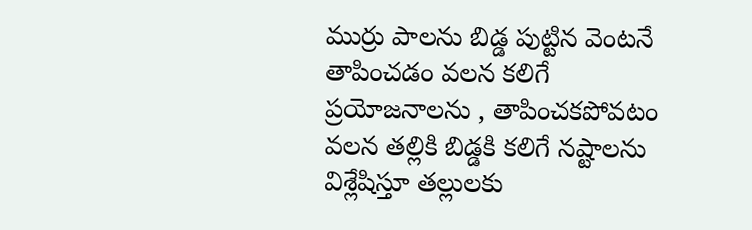ముర్రు పాలను బిడ్డ పుట్టిన వెంటనే తాపించడం వలన కలిగే ప్రయోజనాలను , తాపించకపోవటం వలన తల్లికి బిడ్డకి కలిగే నష్టాలను విశ్లేషిస్తూ తల్లులకు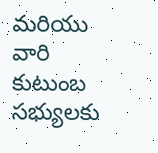మరియు వారి కుటుంబ సభ్యులకు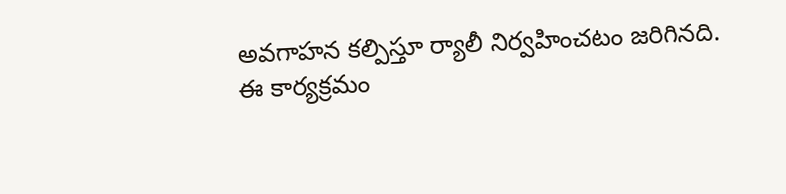అవగాహన కల్పిస్తూ ర్యాలీ నిర్వహించటం జరిగినది.
ఈ కార్యక్రమం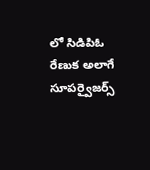లో సిడిపిఓ రేణుక అలాగే సూపర్వైజర్స్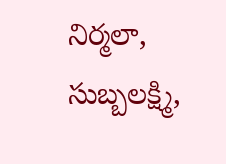నిర్మలా, సుబ్బలక్ష్మి,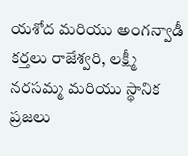యశోద మరియు అంగన్వాడీ కర్తలు రాజేశ్వరి, లక్ష్మీ నరసమ్మ మరియు స్థానిక ప్రజలు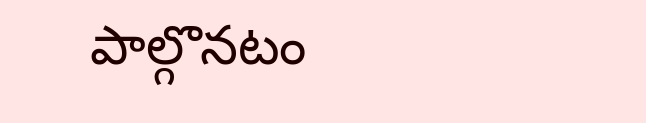పాల్గొనటం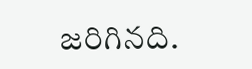జరిగినది.